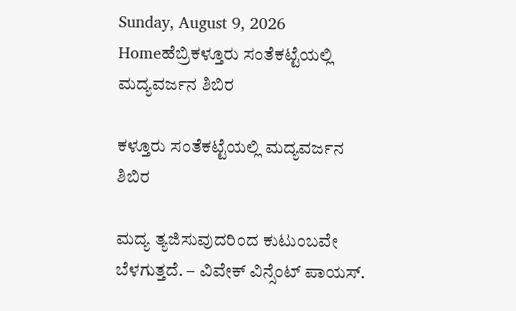Sunday, August 9, 2026
Homeಹೆಬ್ರಿಕಳ್ತೂರು ಸಂತೆಕಟ್ಟೆಯಲ್ಲಿ ಮದ್ಯವರ್ಜನ ಶಿಬಿರ

ಕಳ್ತೂರು ಸಂತೆಕಟ್ಟೆಯಲ್ಲಿ ಮದ್ಯವರ್ಜನ ಶಿಬಿರ

ಮದ್ಯ ತ್ಯಜಿಸುವುದರಿಂದ ಕುಟುಂಬವೇ ಬೆಳಗುತ್ತದೆ. – ವಿವೇಕ್ ವಿನ್ಸೆಂಟ್ ಪಾಯಸ್.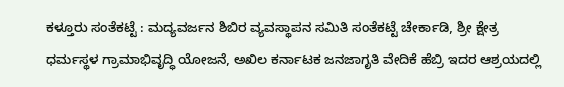ಕಳ್ತೂರು ಸಂತೆಕಟ್ಟೆ : ಮದ್ಯವರ್ಜನ ಶಿಬಿರ ವ್ಯವಸ್ಥಾಪನ ಸಮಿತಿ ಸಂತೆಕಟ್ಟೆ ಚೇರ್ಕಾಡಿ, ಶ್ರೀ ಕ್ಷೇತ್ರ ಧರ್ಮಸ್ಥಳ ಗ್ರಾಮಾಭಿವೃದ್ಧಿ ಯೋಜನೆ, ಅಖಿಲ ಕರ್ನಾಟಕ ಜನಜಾಗೃತಿ ವೇದಿಕೆ ಹೆಬ್ರಿ ಇದರ ಆಶ್ರಯದಲ್ಲಿ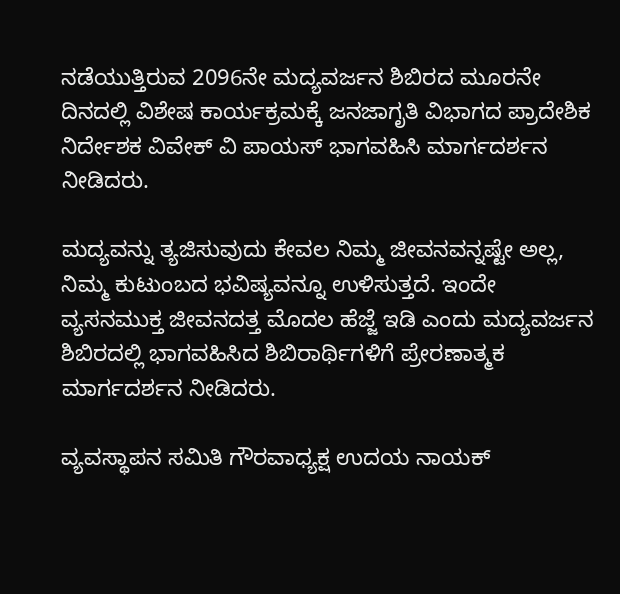ನಡೆಯುತ್ತಿರುವ 2096ನೇ ಮದ್ಯವರ್ಜನ ಶಿಬಿರದ ಮೂರನೇ ದಿನದಲ್ಲಿ ವಿಶೇಷ ಕಾರ್ಯಕ್ರಮಕ್ಕೆ ಜನಜಾಗೃತಿ ವಿಭಾಗದ ಪ್ರಾದೇಶಿಕ ನಿರ್ದೇಶಕ ವಿವೇಕ್ ವಿ ಪಾಯಸ್ ಭಾಗವಹಿಸಿ ಮಾರ್ಗದರ್ಶನ ನೀಡಿದರು.

ಮದ್ಯವನ್ನು ತ್ಯಜಿಸುವುದು ಕೇವಲ ನಿಮ್ಮ ಜೀವನವನ್ನಷ್ಟೇ ಅಲ್ಲ, ನಿಮ್ಮ ಕುಟುಂಬದ ಭವಿಷ್ಯವನ್ನೂ ಉಳಿಸುತ್ತದೆ. ಇಂದೇ ವ್ಯಸನಮುಕ್ತ ಜೀವನದತ್ತ ಮೊದಲ ಹೆಜ್ಜೆ ಇಡಿ ಎಂದು ಮದ್ಯವರ್ಜನ ಶಿಬಿರದಲ್ಲಿ ಭಾಗವಹಿಸಿದ ಶಿಬಿರಾರ್ಥಿಗಳಿಗೆ ಪ್ರೇರಣಾತ್ಮಕ ಮಾರ್ಗದರ್ಶನ ನೀಡಿದರು.

ವ್ಯವಸ್ಥಾಪನ ಸಮಿತಿ ಗೌರವಾಧ್ಯಕ್ಷ ಉದಯ ನಾಯಕ್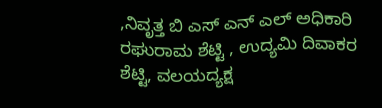,ನಿವೃತ್ತ ಬಿ ಎಸ್ ಎನ್ ಎಲ್ ಅಧಿಕಾರಿ ರಘುರಾಮ ಶೆಟ್ಟಿ , ಉದ್ಯಮಿ ದಿವಾಕರ ಶೆಟ್ಟಿ, ವಲಯದ್ಯಕ್ಷ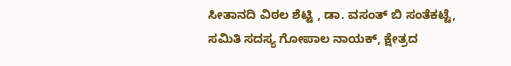ಸೀತಾನದಿ ವಿಠಲ ಶೆಟ್ಟಿ , ಡಾ. ವಸಂತ್ ಬಿ ಸಂತೆಕಟ್ಟೆ,
ಸಮಿತಿ ಸದಸ್ಯ ಗೋಪಾಲ ನಾಯಕ್, ಕ್ಷೇತ್ರದ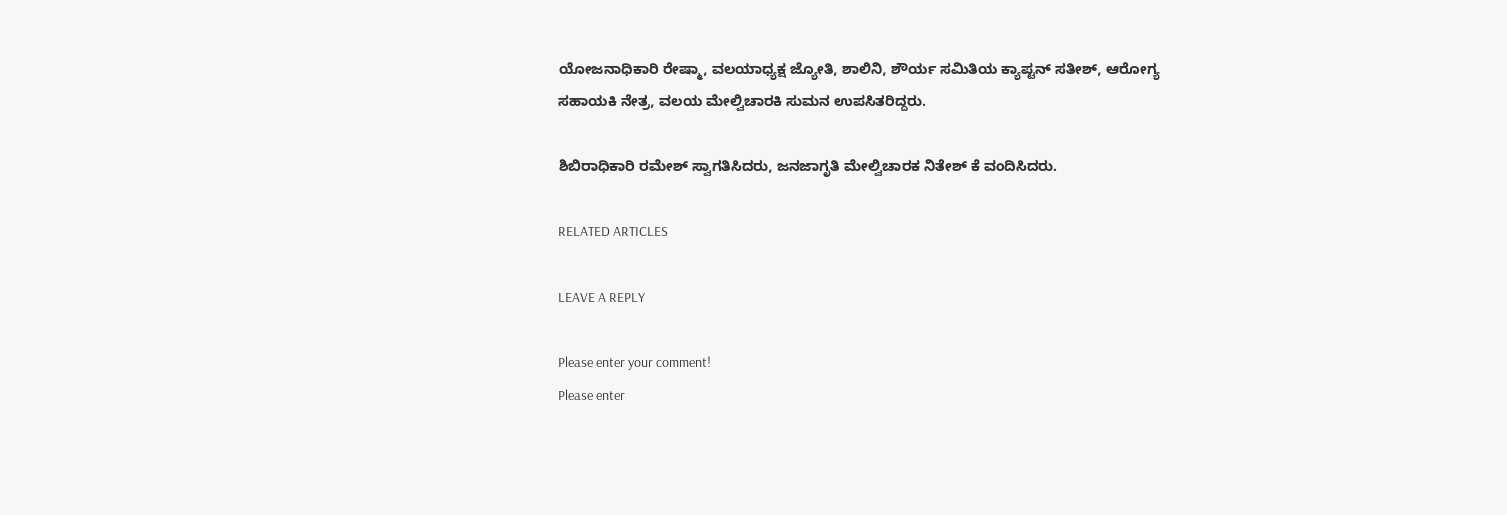ಯೋಜನಾಧಿಕಾರಿ ರೇಷ್ಮಾ, ವಲಯಾಧ್ಯಕ್ಷ ಜ್ಯೋತಿ, ಶಾಲಿನಿ, ಶೌರ್ಯ ಸಮಿತಿಯ ಕ್ಯಾಪ್ಟನ್ ಸತೀಶ್, ಆರೋಗ್ಯ ಸಹಾಯಕಿ ನೇತ್ರ, ವಲಯ ಮೇಲ್ವಿಚಾರಕಿ ಸುಮನ ಉಪಸಿತರಿದ್ದರು.

ಶಿಬಿರಾಧಿಕಾರಿ ರಮೇಶ್ ಸ್ವಾಗತಿಸಿದರು, ಜನಜಾಗೃತಿ ಮೇಲ್ವಿಚಾರಕ ನಿತೇಶ್ ಕೆ ವಂದಿಸಿದರು.

RELATED ARTICLES

LEAVE A REPLY

Please enter your comment!
Please enter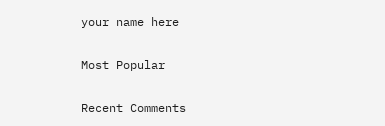your name here

Most Popular

Recent Comments